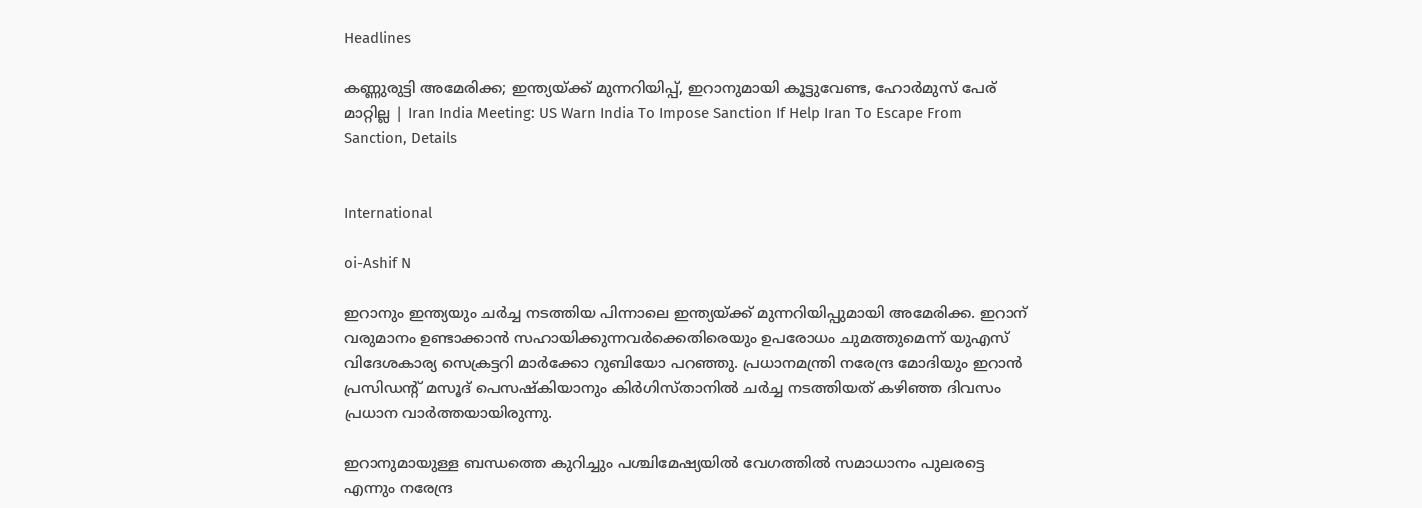Headlines

കണ്ണുരുട്ടി അമേരിക്ക; ഇന്ത്യയ്ക്ക് മുന്നറിയിപ്പ്, ഇറാനുമായി കൂട്ടുവേണ്ട, ഹോര്‍മുസ് പേര് മാറ്റില്ല | Iran India Meeting: US Warn India To Impose Sanction If Help Iran To Escape From Sanction, Details


International

oi-Ashif N

ഇറാനും ഇന്ത്യയും ചര്‍ച്ച നടത്തിയ പിന്നാലെ ഇന്ത്യയ്ക്ക് മുന്നറിയിപ്പുമായി അമേരിക്ക. ഇറാന് വരുമാനം ഉണ്ടാക്കാന്‍ സഹായിക്കുന്നവര്‍ക്കെതിരെയും ഉപരോധം ചുമത്തുമെന്ന് യുഎസ് വിദേശകാര്യ സെക്രട്ടറി മാര്‍ക്കോ റുബിയോ പറഞ്ഞു. പ്രധാനമന്ത്രി നരേന്ദ്ര മോദിയും ഇറാന്‍ പ്രസിഡന്റ് മസൂദ് പെസഷ്‌കിയാനും കിര്‍ഗിസ്താനില്‍ ചര്‍ച്ച നടത്തിയത് കഴിഞ്ഞ ദിവസം പ്രധാന വാര്‍ത്തയായിരുന്നു.

ഇറാനുമായുള്ള ബന്ധത്തെ കുറിച്ചും പശ്ചിമേഷ്യയില്‍ വേഗത്തില്‍ സമാധാനം പുലരട്ടെ എന്നും നരേന്ദ്ര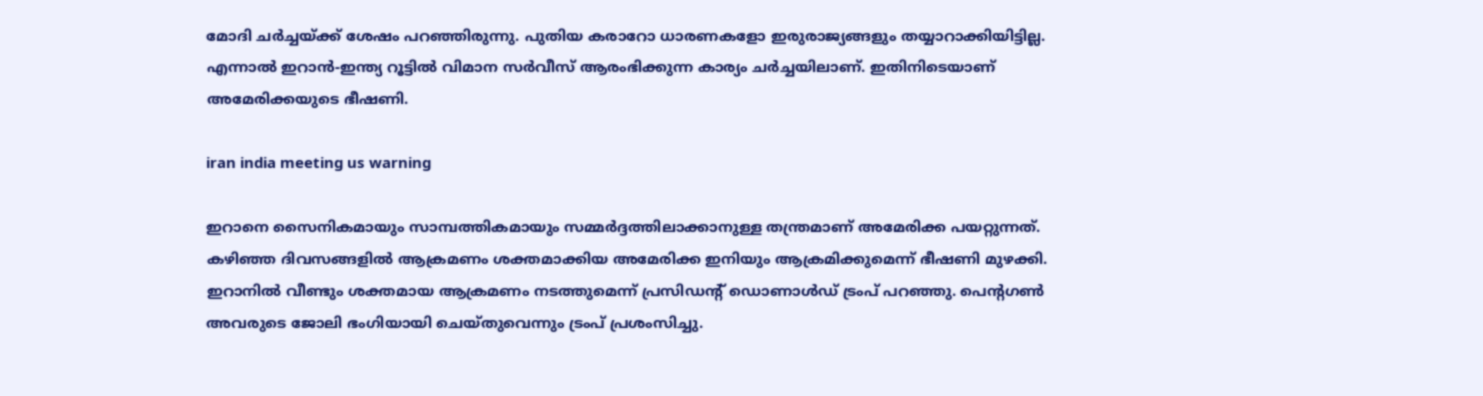മോദി ചര്‍ച്ചയ്ക്ക് ശേഷം പറഞ്ഞിരുന്നു. പുതിയ കരാറോ ധാരണകളോ ഇരുരാജ്യങ്ങളും തയ്യാറാക്കിയിട്ടില്ല. എന്നാല്‍ ഇറാന്‍-ഇന്ത്യ റൂട്ടില്‍ വിമാന സര്‍വീസ് ആരംഭിക്കുന്ന കാര്യം ചര്‍ച്ചയിലാണ്. ഇതിനിടെയാണ് അമേരിക്കയുടെ ഭീഷണി.

iran india meeting us warning

ഇറാനെ സൈനികമായും സാമ്പത്തികമായും സമ്മര്‍ദ്ദത്തിലാക്കാനുള്ള തന്ത്രമാണ് അമേരിക്ക പയറ്റുന്നത്. കഴിഞ്ഞ ദിവസങ്ങളില്‍ ആക്രമണം ശക്തമാക്കിയ അമേരിക്ക ഇനിയും ആക്രമിക്കുമെന്ന് ഭീഷണി മുഴക്കി. ഇറാനില്‍ വീണ്ടും ശക്തമായ ആക്രമണം നടത്തുമെന്ന് പ്രസിഡന്റ് ഡൊണാള്‍ഡ് ട്രംപ് പറഞ്ഞു. പെന്റഗണ്‍ അവരുടെ ജോലി ഭംഗിയായി ചെയ്തുവെന്നും ട്രംപ് പ്രശംസിച്ചു.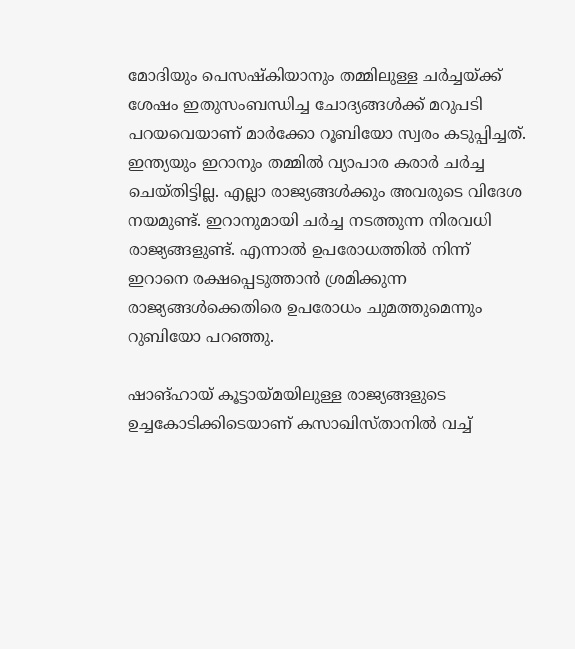മോദിയും പെസഷ്‌കിയാനും തമ്മിലുള്ള ചര്‍ച്ചയ്ക്ക് ശേഷം ഇതുസംബന്ധിച്ച ചോദ്യങ്ങള്‍ക്ക് മറുപടി പറയവെയാണ് മാര്‍ക്കോ റൂബിയോ സ്വരം കടുപ്പിച്ചത്. ഇന്ത്യയും ഇറാനും തമ്മില്‍ വ്യാപാര കരാര്‍ ചര്‍ച്ച ചെയ്തിട്ടില്ല. എല്ലാ രാജ്യങ്ങള്‍ക്കും അവരുടെ വിദേശ നയമുണ്ട്. ഇറാനുമായി ചര്‍ച്ച നടത്തുന്ന നിരവധി രാജ്യങ്ങളുണ്ട്. എന്നാല്‍ ഉപരോധത്തില്‍ നിന്ന് ഇറാനെ രക്ഷപ്പെടുത്താന്‍ ശ്രമിക്കുന്ന രാജ്യങ്ങള്‍ക്കെതിരെ ഉപരോധം ചുമത്തുമെന്നും റുബിയോ പറഞ്ഞു.

ഷാങ്ഹായ് കൂട്ടായ്മയിലുള്ള രാജ്യങ്ങളുടെ ഉച്ചകോടിക്കിടെയാണ് കസാഖിസ്താനില്‍ വച്ച്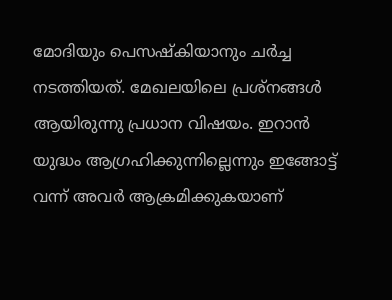മോദിയും പെസഷ്‌കിയാനും ചര്‍ച്ച നടത്തിയത്. മേഖലയിലെ പ്രശ്‌നങ്ങള്‍ ആയിരുന്നു പ്രധാന വിഷയം. ഇറാന്‍ യുദ്ധം ആഗ്രഹിക്കുന്നില്ലെന്നും ഇങ്ങോട്ട് വന്ന് അവര്‍ ആക്രമിക്കുകയാണ്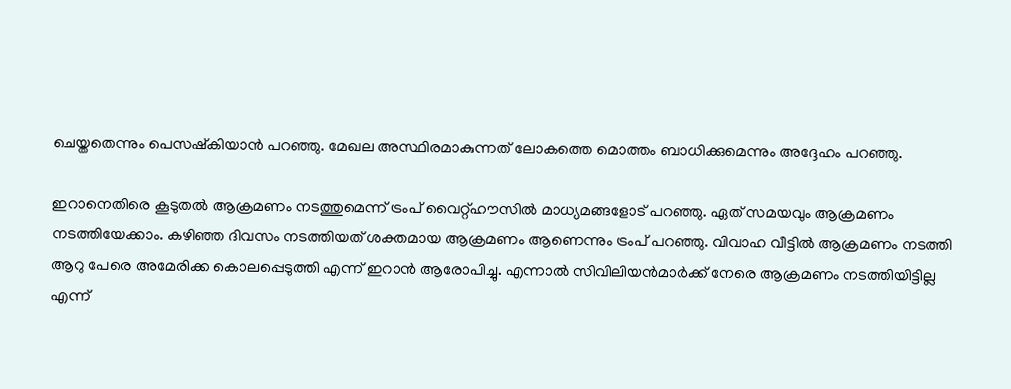ചെയ്തതെന്നും പെസഷ്‌കിയാന്‍ പറഞ്ഞു. മേഖല അസ്ഥിരമാകുന്നത് ലോകത്തെ മൊത്തം ബാധിക്കുമെന്നും അദ്ദേഹം പറഞ്ഞു.

ഇറാനെതിരെ കൂടുതല്‍ ആക്രമണം നടത്തുമെന്ന് ട്രംപ് വൈറ്റ്ഹൗസില്‍ മാധ്യമങ്ങളോട് പറഞ്ഞു. ഏത് സമയവും ആക്രമണം നടത്തിയേക്കാം. കഴിഞ്ഞ ദിവസം നടത്തിയത് ശക്തമായ ആക്രമണം ആണെന്നും ട്രംപ് പറഞ്ഞു. വിവാഹ വീട്ടില്‍ ആക്രമണം നടത്തി ആറു പേരെ അമേരിക്ക കൊലപ്പെടുത്തി എന്ന് ഇറാന്‍ ആരോപിച്ചു. എന്നാല്‍ സിവിലിയന്‍മാര്‍ക്ക് നേരെ ആക്രമണം നടത്തിയിട്ടില്ല എന്ന്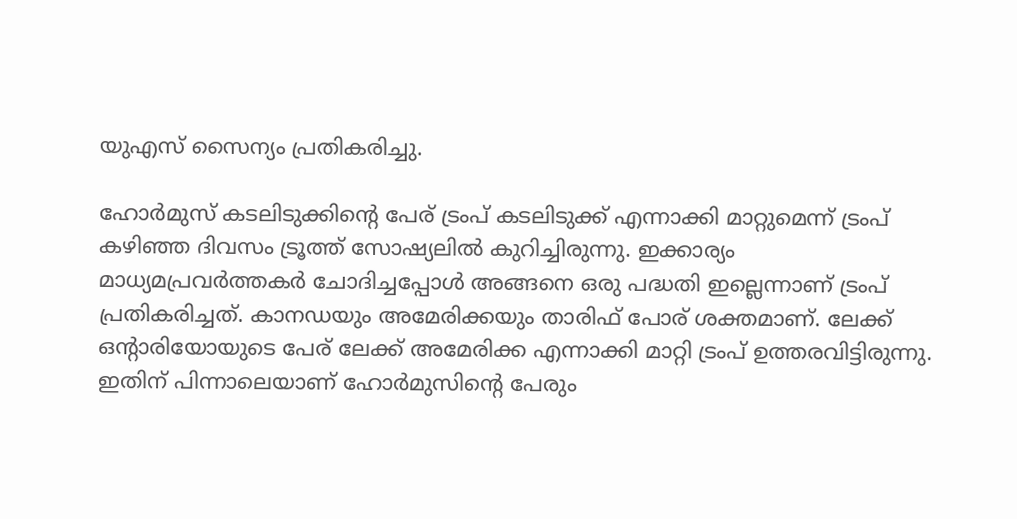യുഎസ് സൈന്യം പ്രതികരിച്ചു.

ഹോര്‍മുസ് കടലിടുക്കിന്റെ പേര് ട്രംപ് കടലിടുക്ക് എന്നാക്കി മാറ്റുമെന്ന് ട്രംപ് കഴിഞ്ഞ ദിവസം ട്രൂത്ത് സോഷ്യലില്‍ കുറിച്ചിരുന്നു. ഇക്കാര്യം മാധ്യമപ്രവര്‍ത്തകര്‍ ചോദിച്ചപ്പോള്‍ അങ്ങനെ ഒരു പദ്ധതി ഇല്ലെന്നാണ് ട്രംപ് പ്രതികരിച്ചത്. കാനഡയും അമേരിക്കയും താരിഫ് പോര് ശക്തമാണ്. ലേക്ക് ഒന്റാരിയോയുടെ പേര് ലേക്ക് അമേരിക്ക എന്നാക്കി മാറ്റി ട്രംപ് ഉത്തരവിട്ടിരുന്നു. ഇതിന് പിന്നാലെയാണ് ഹോര്‍മുസിന്റെ പേരും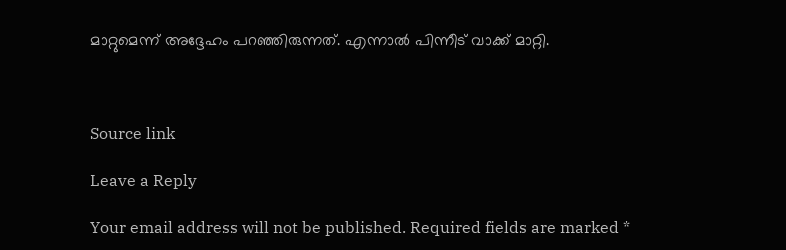മാറ്റുമെന്ന് അദ്ദേഹം പറഞ്ഞിരുന്നത്. എന്നാല്‍ പിന്നീട് വാക്ക് മാറ്റി.



Source link

Leave a Reply

Your email address will not be published. Required fields are marked *